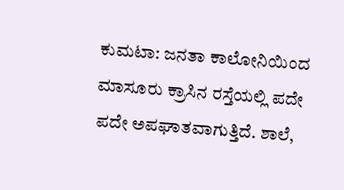ಕುಮಟಾ: ಜನತಾ ಕಾಲೋನಿಯಿಂದ ಮಾಸೂರು ಕ್ರಾಸಿನ ರಸ್ತೆಯಲ್ಲಿ ಪದೇ ಪದೇ ಅಪಘಾತವಾಗುತ್ತಿದೆ. ಶಾಲೆ,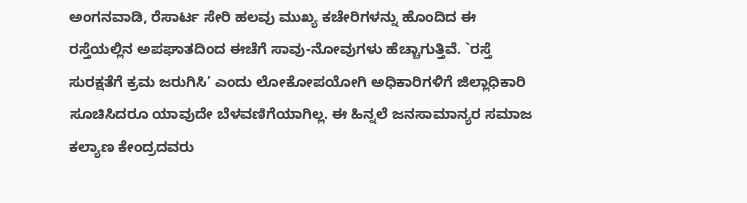ಅಂಗನವಾಡಿ, ರೆಸಾರ್ಟ ಸೇರಿ ಹಲವು ಮುಖ್ಯ ಕಚೇರಿಗಳನ್ನು ಹೊಂದಿದ ಈ ರಸ್ತೆಯಲ್ಲಿನ ಅಪಘಾತದಿಂದ ಈಚೆಗೆ ಸಾವು-ನೋವುಗಳು ಹೆಚ್ಚಾಗುತ್ತಿವೆ. `ರಸ್ತೆ ಸುರಕ್ಷತೆಗೆ ಕ್ರಮ ಜರುಗಿಸಿ’ ಎಂದು ಲೋಕೋಪಯೋಗಿ ಅಧಿಕಾರಿಗಳಿಗೆ ಜಿಲ್ಲಾಧಿಕಾರಿ ಸೂಚಿಸಿದರೂ ಯಾವುದೇ ಬೆಳವಣಿಗೆಯಾಗಿಲ್ಲ. ಈ ಹಿನ್ನಲೆ ಜನಸಾಮಾನ್ಯರ ಸಮಾಜ ಕಲ್ಯಾಣ ಕೇಂದ್ರದವರು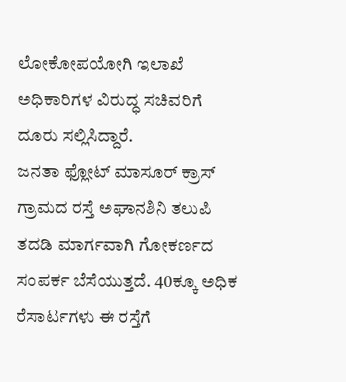ಲೋಕೋಪಯೋಗಿ ಇಲಾಖೆ ಅಧಿಕಾರಿಗಳ ವಿರುದ್ಧ ಸಚಿವರಿಗೆ ದೂರು ಸಲ್ಲಿಸಿದ್ದಾರೆ.
ಜನತಾ ಫ್ಲೋಟ್ ಮಾಸೂರ್ ಕ್ರಾಸ್ ಗ್ರಾಮದ ರಸ್ತೆ ಅಘಾನಶಿನಿ ತಲುಪಿ ತದಡಿ ಮಾರ್ಗವಾಗಿ ಗೋಕರ್ಣದ ಸಂಪರ್ಕ ಬೆಸೆಯುತ್ತದೆ. 40ಕ್ಕೂ ಅಧಿಕ ರೆಸಾರ್ಟಗಳು ಈ ರಸ್ತೆಗೆ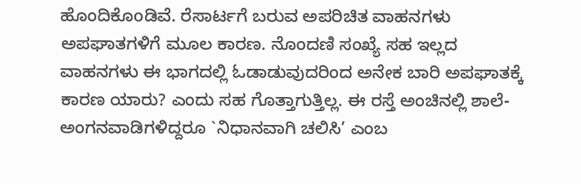ಹೊಂದಿಕೊoಡಿವೆ. ರೆಸಾರ್ಟಗೆ ಬರುವ ಅಪರಿಚಿತ ವಾಹನಗಳು ಅಪಘಾತಗಳಿಗೆ ಮೂಲ ಕಾರಣ. ನೊಂದಣಿ ಸಂಖ್ಯೆ ಸಹ ಇಲ್ಲದ ವಾಹನಗಳು ಈ ಭಾಗದಲ್ಲಿ ಓಡಾಡುವುದರಿಂದ ಅನೇಕ ಬಾರಿ ಅಪಘಾತಕ್ಕೆ ಕಾರಣ ಯಾರು? ಎಂದು ಸಹ ಗೊತ್ತಾಗುತ್ತಿಲ್ಲ. ಈ ರಸ್ತೆ ಅಂಚಿನಲ್ಲಿ ಶಾಲೆ-ಅಂಗನವಾಡಿಗಳಿದ್ದರೂ `ನಿಧಾನವಾಗಿ ಚಲಿಸಿ’ ಎಂಬ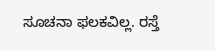ಸೂಚನಾ ಫಲಕವಿಲ್ಲ. ರಸ್ತೆ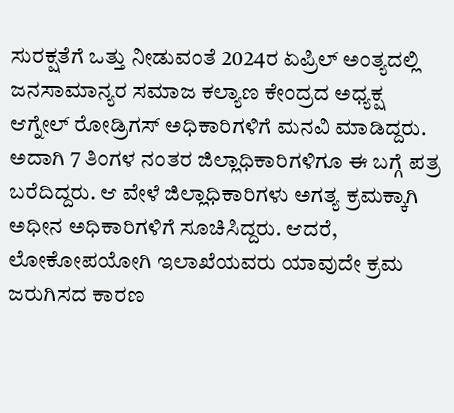ಸುರಕ್ಷತೆಗೆ ಒತ್ತು ನೀಡುವಂತೆ 2024ರ ಏಪ್ರಿಲ್ ಅಂತ್ಯದಲ್ಲಿ ಜನಸಾಮಾನ್ಯರ ಸಮಾಜ ಕಲ್ಯಾಣ ಕೇಂದ್ರದ ಅಧ್ಯಕ್ಷ ಆಗ್ನೇಲ್ ರೋಡ್ರಿಗಸ್ ಅಧಿಕಾರಿಗಳಿಗೆ ಮನವಿ ಮಾಡಿದ್ದರು. ಅದಾಗಿ 7 ತಿಂಗಳ ನಂತರ ಜಿಲ್ಲಾಧಿಕಾರಿಗಳಿಗೂ ಈ ಬಗ್ಗೆ ಪತ್ರ ಬರೆದಿದ್ದರು. ಆ ವೇಳೆ ಜಿಲ್ಲಾಧಿಕಾರಿಗಳು ಅಗತ್ಯ ಕ್ರಮಕ್ಕಾಗಿ ಅಧೀನ ಅಧಿಕಾರಿಗಳಿಗೆ ಸೂಚಿಸಿದ್ದರು. ಆದರೆ, ಲೋಕೋಪಯೋಗಿ ಇಲಾಖೆಯವರು ಯಾವುದೇ ಕ್ರಮ ಜರುಗಿಸದ ಕಾರಣ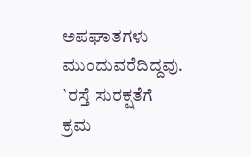ಅಪಘಾತಗಳು ಮುಂದುವರೆದಿದ್ದವು.
`ರಸ್ತೆ ಸುರಕ್ಷತೆಗೆ ಕ್ರಮ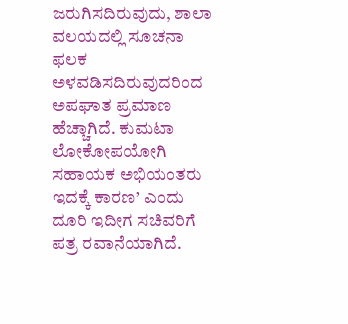ಜರುಗಿಸದಿರುವುದು, ಶಾಲಾ ವಲಯದಲ್ಲಿ ಸೂಚನಾ ಫಲಕ ಅಳವಡಿಸದಿರುವುದರಿಂದ ಅಪಘಾತ ಪ್ರಮಾಣ ಹೆಚ್ಚಾಗಿದೆ. ಕುಮಟಾ ಲೋಕೋಪಯೋಗಿ ಸಹಾಯಕ ಅಭಿಯಂತರು ಇದಕ್ಕೆ ಕಾರಣ’ ಎಂದು ದೂರಿ ಇದೀಗ ಸಚಿವರಿಗೆ ಪತ್ರ ರವಾನೆಯಾಗಿದೆ.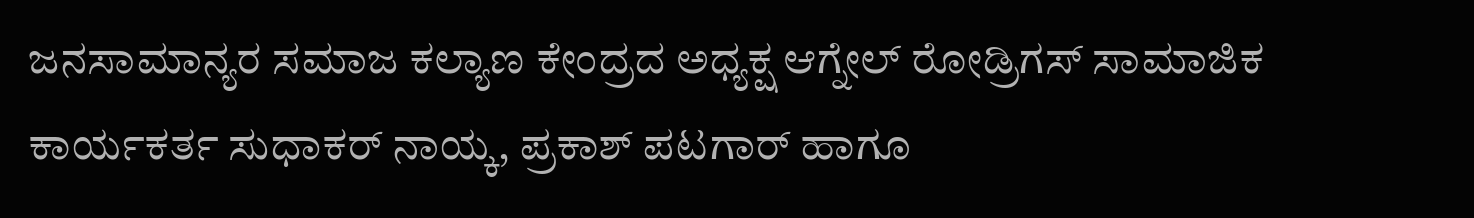ಜನಸಾಮಾನ್ಯರ ಸಮಾಜ ಕಲ್ಯಾಣ ಕೇಂದ್ರದ ಅಧ್ಯಕ್ಷ ಆಗ್ನೇಲ್ ರೋಡ್ರಿಗಸ್ ಸಾಮಾಜಿಕ ಕಾರ್ಯಕರ್ತ ಸುಧಾಕರ್ ನಾಯ್ಕ, ಪ್ರಕಾಶ್ ಪಟಗಾರ್ ಹಾಗೂ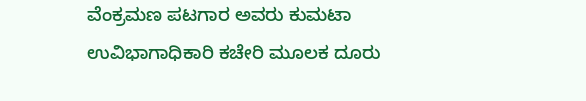ವೆಂಕ್ರಮಣ ಪಟಗಾರ ಅವರು ಕುಮಟಾ ಉವಿಭಾಗಾಧಿಕಾರಿ ಕಚೇರಿ ಮೂಲಕ ದೂರು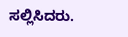ಸಲ್ಲಿಸಿದರು.